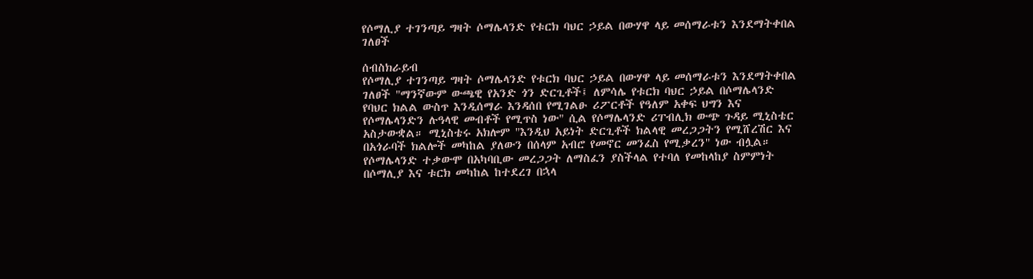የሶማሊያ ተገንጣይ ግዛት ሶማሌላንድ የቱርክ ባህር ኃይል በውሃዋ ላይ መሰማራቱን እንደማትቀበል ገለፀች

ሰብስክራይብ
የሶማሊያ ተገንጣይ ግዛት ሶማሌላንድ የቱርክ ባህር ኃይል በውሃዋ ላይ መሰማራቱን እንደማትቀበል ገለፀች "ማንኛውም ውጫዊ የአንድ ጎን ድርጊቶች፤ ለምሳሌ የቱርክ ባህር ኃይል በሶማሌላንድ የባህር ክልል ውስጥ እንዲሰማራ እንዳሰበ የሚገልፁ ሪፖርቶች የዓለም አቀፍ ህግን እና የሶማሌላንድን ሉዓላዊ መብቶች የሚጥስ ነው" ሲል የሶማሌላንድ ሪፐብሊክ ውጭ ጉዳይ ሚኒስቴር አስታውቋል። ሚኒስቴሩ አክሎም "እንዲህ አይነት ድርጊቶች ክልላዊ መረጋጋትን የሚሸረሽር እና በአጎራባች ክልሎች መካከል ያለውን በሰላም አብሮ የመኖር መንፈስ የሚቃረን" ነው ብሏል። የሶማሌላንድ ተቃውሞ በአካባቢው መረጋጋት ለማስፈን ያስችላል የተባለ የመከላከያ ስምምነት በሶማሊያ እና ቱርክ መካከል ከተደረገ በኋላ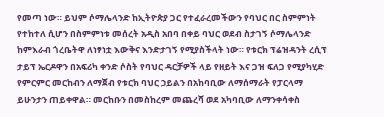የመጣ ነው። ይህም ሶማሌላንድ ከኢትዮጵያ ጋር የተፈራረመችውን የባህር በር ስምምነት የተከተለ ሲሆን በስምምነቱ መሰረት አዲስ አበባ በቀይ ባህር ወደብ ስታገኝ ሶማሌላንድ ከምእራብ ጎረቤትዋ ለነፃነቷ እውቅና እንድታገኝ የሚያስችላት ነው። የቱርክ ፕሬዝዳንት ረሲፕ ታይፕ ኤርዶዋን በአፍሪካ ቀንድ ሶስት የባህር ዳርቻዎች ላይ የዘይት እና ጋዝ ፍለጋ የሚያካሂድ የምርምር መርከብን ለማጀብ የቱርክ ባህር ኃይልን በአከባቢው ለማሰማራት የፓርላማ ይሁንታን ጠይቀዋል። መርከቡን በመስከረም መጨረሻ ወደ አካባቢው ለማንቀሳቀስ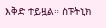እቅድ ተይዟል። ስፑትኒክ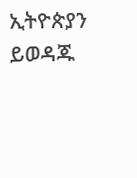ኢትዮጵያን ይወዳጁ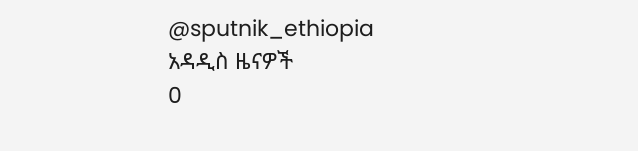@sputnik_ethiopia
አዳዲስ ዜናዎች
0